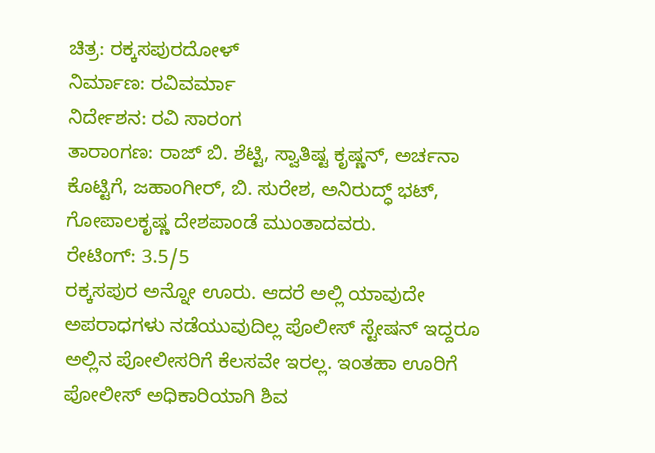ಚಿತ್ರ: ರಕ್ಕಸಪುರದೋಳ್
ನಿರ್ಮಾಣ: ರವಿವರ್ಮಾ
ನಿರ್ದೇಶನ: ರವಿ ಸಾರಂಗ
ತಾರಾಂಗಣ: ರಾಜ್ ಬಿ. ಶೆಟ್ಟಿ, ಸ್ವಾತಿಷ್ಟ ಕೃಷ್ಣನ್, ಅರ್ಚನಾ ಕೊಟ್ಟಿಗೆ, ಜಹಾಂಗೀರ್, ಬಿ. ಸುರೇಶ, ಅನಿರುದ್ಧ್ ಭಟ್, ಗೋಪಾಲಕೃಷ್ಣ ದೇಶಪಾಂಡೆ ಮುಂತಾದವರು.
ರೇಟಿಂಗ್: 3.5/5
ರಕ್ಕಸಪುರ ಅನ್ನೋ ಊರು. ಆದರೆ ಅಲ್ಲಿ ಯಾವುದೇ ಅಪರಾಧಗಳು ನಡೆಯುವುದಿಲ್ಲ ಪೊಲೀಸ್ ಸ್ಟೇಷನ್ ಇದ್ದರೂ ಅಲ್ಲಿನ ಪೋಲೀಸರಿಗೆ ಕೆಲಸವೇ ಇರಲ್ಲ. ಇಂತಹಾ ಊರಿಗೆ ಪೋಲೀಸ್ ಅಧಿಕಾರಿಯಾಗಿ ಶಿವ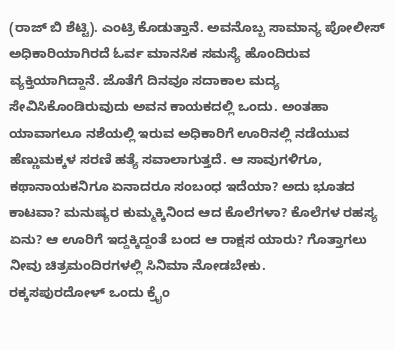(ರಾಜ್ ಬಿ ಶೆಟ್ಟಿ). ಎಂಟ್ರಿ ಕೊಡುತ್ತಾನೆ. ಅವನೊಬ್ಬ ಸಾಮಾನ್ಯ ಪೋಲೀಸ್ ಅಧಿಕಾರಿಯಾಗಿರದೆ ಓರ್ವ ಮಾನಸಿಕ ಸಮಸ್ಯೆ ಹೊಂದಿರುವ ವ್ಯಕ್ತಿಯಾಗಿದ್ದಾನೆ. ಜೊತೆಗೆ ದಿನವೂ ಸದಾಕಾಲ ಮದ್ಯ ಸೇವಿಸಿಕೊಂಡಿರುವುದು ಅವನ ಕಾಯಕದಲ್ಲಿ ಒಂದು. ಅಂತಹಾ ಯಾವಾಗಲೂ ನಶೆಯಲ್ಲಿ ಇರುವ ಅಧಿಕಾರಿಗೆ ಊರಿನಲ್ಲಿ ನಡೆಯುವ ಹೆಣ್ಣುಮಕ್ಕಳ ಸರಣಿ ಹತ್ಯೆ ಸವಾಲಾಗುತ್ತದೆ. ಆ ಸಾವುಗಳಿಗೂ, ಕಥಾನಾಯಕನಿಗೂ ಏನಾದರೂ ಸಂಬಂಧ ಇದೆಯಾ? ಅದು ಭೂತದ ಕಾಟವಾ? ಮನುಷ್ಯರ ಕುಮ್ಮಕ್ಕಿನಿಂದ ಆದ ಕೊಲೆಗಳಾ? ಕೊಲೆಗಳ ರಹಸ್ಯ ಏನು? ಆ ಊರಿಗೆ ಇದ್ದಕ್ಕಿದ್ದಂತೆ ಬಂದ ಆ ರಾಕ್ಷಸ ಯಾರು? ಗೊತ್ತಾಗಲು ನೀವು ಚಿತ್ರಮಂದಿರಗಳಲ್ಲಿ ಸಿನಿಮಾ ನೋಡಬೇಕು.
ರಕ್ಕಸಪುರದೋಳ್ ಒಂದು ಕ್ರೈಂ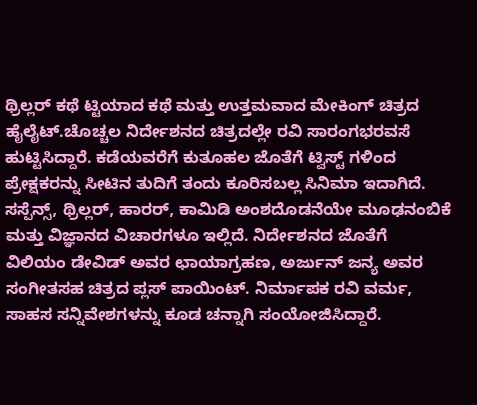ಥ್ರಿಲ್ಲರ್ ಕಥೆ ಟ್ಟಿಯಾದ ಕಥೆ ಮತ್ತು ಉತ್ತಮವಾದ ಮೇಕಿಂಗ್ ಚಿತ್ರದ ಹೈಲೈಟ್.ಚೊಚ್ಚಲ ನಿರ್ದೇಶನದ ಚಿತ್ರದಲ್ಲೇ ರವಿ ಸಾರಂಗಭರವಸೆ ಹುಟ್ಟಿಸಿದ್ದಾರೆ. ಕಡೆಯವರೆಗೆ ಕುತೂಹಲ ಜೊತೆಗೆ ಟ್ವಿಸ್ಟ್ ಗಳಿಂದ ಪ್ರೇಕ್ಷಕರನ್ನು ಸೀಟಿನ ತುದಿಗೆ ತಂದು ಕೂರಿಸಬಲ್ಲ ಸಿನಿಮಾ ಇದಾಗಿದೆ. ಸಸ್ಪೆನ್ಸ್, ಥ್ರಿಲ್ಲರ್, ಹಾರರ್, ಕಾಮಿಡಿ ಅಂಶದೊಡನೆಯೇ ಮೂಢನಂಬಿಕೆ ಮತ್ತು ವಿಜ್ಞಾನದ ವಿಚಾರಗಳೂ ಇಲ್ಲಿದೆ. ನಿರ್ದೇಶನದ ಜೊತೆಗೆ ವಿಲಿಯಂ ಡೇವಿಡ್ ಅವರ ಛಾಯಾಗ್ರಹಣ, ಅರ್ಜುನ್ ಜನ್ಯ ಅವರ ಸಂಗೀತಸಹ ಚಿತ್ರದ ಪ್ಲಸ್ ಪಾಯಿಂಟ್. ನಿರ್ಮಾಪಕ ರವಿ ವರ್ಮ, ಸಾಹಸ ಸನ್ನಿವೇಶಗಳನ್ನು ಕೂಡ ಚನ್ನಾಗಿ ಸಂಯೋಜಿಸಿದ್ದಾರೆ.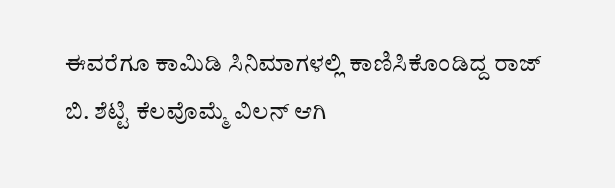ಈವರೆಗೂ ಕಾಮಿಡಿ ಸಿನಿಮಾಗಳಲ್ಲಿ ಕಾಣಿಸಿಕೊಂಡಿದ್ದ ರಾಜ್ ಬಿ. ಶೆಟ್ಟಿ ಕೆಲವೊಮ್ಮೆ ವಿಲನ್ ಆಗಿ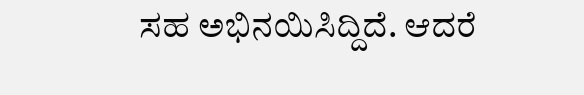ಸಹ ಅಭಿನಯಿಸಿದ್ದಿದೆ. ಆದರೆ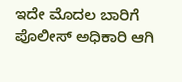ಇದೇ ಮೊದಲ ಬಾರಿಗೆ ಪೊಲೀಸ್ ಅಧಿಕಾರಿ ಆಗಿ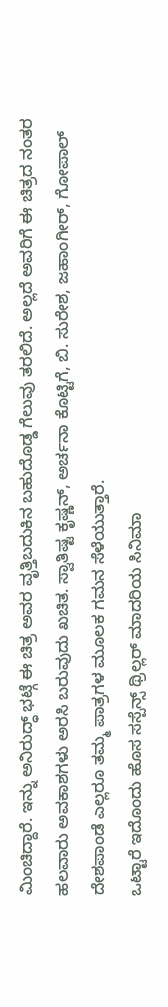ಮಿಂಚಿದ್ದಾರೆ. ಇನ್ನು ಅನಿರುದ್ಧ್ ಭಟ್ಗೆ ಈ ಚಿತ್ರ ಅವರ ವೃತ್ತಿಬದುಕಿನ ಬಹುದೊಡ್ಡ ಗೆಲುವು ತರಲಿದೆ. ಅಲ್ಲದೆ ಅವರಿಗೆ ಈ ಚಿತ್ರದ ನಂತರ ಹಲವಾರು ಅವಕಾಶಗಳು ಅರಸಿ ಬರುವುದು ಖಚಿತ. ಸ್ವಾತಿಷ್ಟ ಕೃಷ್ಣನ್, ಅರ್ಚನಾ ಕೊಟ್ಟಿಗೆ, ಬಿ. ಸುರೇಶ, ಜಹಾಂಗೀರ್, ಗೋಪಾಲ್ ದೇಶಪಾಂಡೆ ಎಲ್ಲರೂ ತಮ್ಮ ಪಾತ್ರಗಳ ಮೂಲಕ ಗಮನ ಸೆಳೆಯುತ್ತಾರೆ.
ಒಟ್ಟಾರೆ ಇದೊಂದು ಹೊಸ ಸಸ್ಪೆನ್ಸ್ ಥ್ರಿಲ್ಲರ್ ಮಾದರಿಯ ಸಿನಿಮಾ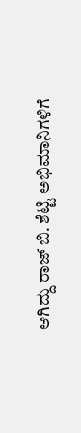ಆಗಿದ್ದು ರಾಜ್ ಬಿ. ಶೆಟ್ಟಿ ಅಭಿಮಾನಿಗಳಿಗೆ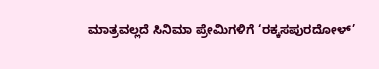ಮಾತ್ರವಲ್ಲದೆ ಸಿನಿಮಾ ಪ್ರೇಮಿಗಳಿಗೆ ‘ರಕ್ಕಸಪುರದೋಳ್’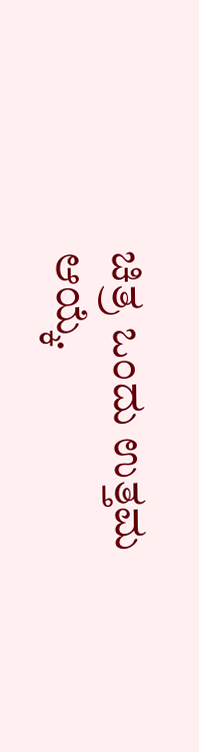ಚಿತ್ರ ಒಂದು ಉತ್ತಮ ಆಯ್ಕೆ.